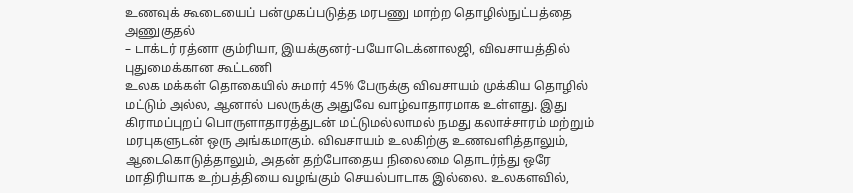உணவுக் கூடையைப் பன்முகப்படுத்த மரபணு மாற்ற தொழில்நுட்பத்தை அணுகுதல்
– டாக்டர் ரத்னா கும்ரியா, இயக்குனர்-பயோடெக்னாலஜி, விவசாயத்தில் புதுமைக்கான கூட்டணி
உலக மக்கள் தொகையில் சுமார் 45% பேருக்கு விவசாயம் முக்கிய தொழில் மட்டும் அல்ல, ஆனால் பலருக்கு அதுவே வாழ்வாதாரமாக உள்ளது. இது கிராமப்புறப் பொருளாதாரத்துடன் மட்டுமல்லாமல் நமது கலாச்சாரம் மற்றும் மரபுகளுடன் ஒரு அங்கமாகும். விவசாயம் உலகிற்கு உணவளித்தாலும், ஆடைகொடுத்தாலும், அதன் தற்போதைய நிலைமை தொடர்ந்து ஒரே மாதிரியாக உற்பத்தியை வழங்கும் செயல்பாடாக இல்லை. உலகளவில்,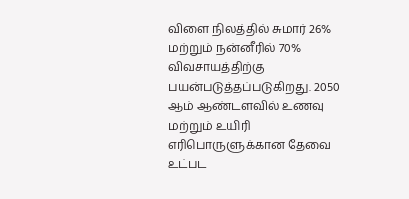விளை நிலத்தில் சுமார் 26% மற்றும் நன்னீரில் 70% விவசாயத்திற்கு பயன்படுத்தப்படுகிறது. 2050 ஆம் ஆண்டளவில் உணவு மற்றும் உயிரி எரிபொருளுக்கான தேவை உட்பட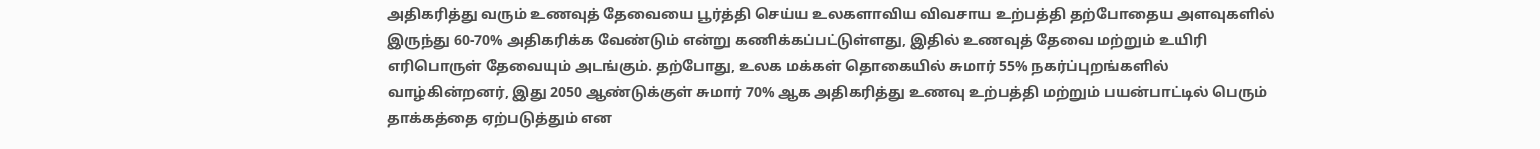அதிகரித்து வரும் உணவுத் தேவையை பூர்த்தி செய்ய உலகளாவிய விவசாய உற்பத்தி தற்போதைய அளவுகளில் இருந்து 60-70% அதிகரிக்க வேண்டும் என்று கணிக்கப்பட்டுள்ளது, இதில் உணவுத் தேவை மற்றும் உயிரி எரிபொருள் தேவையும் அடங்கும். தற்போது, உலக மக்கள் தொகையில் சுமார் 55% நகர்ப்புறங்களில் வாழ்கின்றனர், இது 2050 ஆண்டுக்குள் சுமார் 70% ஆக அதிகரித்து உணவு உற்பத்தி மற்றும் பயன்பாட்டில் பெரும் தாக்கத்தை ஏற்படுத்தும் என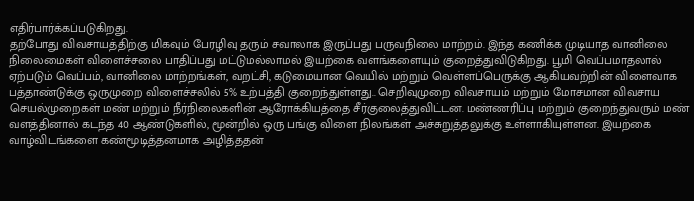எதிர்பார்க்கப்படுகிறது.
தற்போது விவசாயத்திற்கு மிகவும் பேரழிவு தரும் சவாலாக இருப்பது பருவநிலை மாற்றம். இந்த கணிக்க முடியாத வானிலை நிலைமைகள் விளைச்சலை பாதிப்பது மட்டுமல்லாமல் இயற்கை வளங்களையும் குறைத்துவிடுகிறது. பூமி வெப்பமாதலால் ஏற்படும் வெப்பம், வானிலை மாற்றங்கள், வறட்சி, கடுமையான வெயில் மற்றும் வெள்ளப்பெருக்கு ஆகியவற்றின் விளைவாக பத்தாண்டுக்கு ஒருமுறை விளைச்சலில் 5% உற்பத்தி குறைந்துள்ளது.. செறிவுமுறை விவசாயம் மற்றும் மோசமான விவசாய செயல்முறைகள் மண் மற்றும் நீர்நிலைகளின் ஆரோக்கியத்தை சீர்குலைத்துவிட்டன. மண்ணரிப்பு மற்றும் குறைந்துவரும் மண் வளத்தினால் கடந்த 40 ஆண்டுகளில், மூன்றில் ஒரு பங்கு விளை நிலங்கள் அச்சுறுத்தலுக்கு உள்ளாகியுள்ளன. இயற்கை வாழ்விடங்களை கண்மூடித்தனமாக அழித்ததன்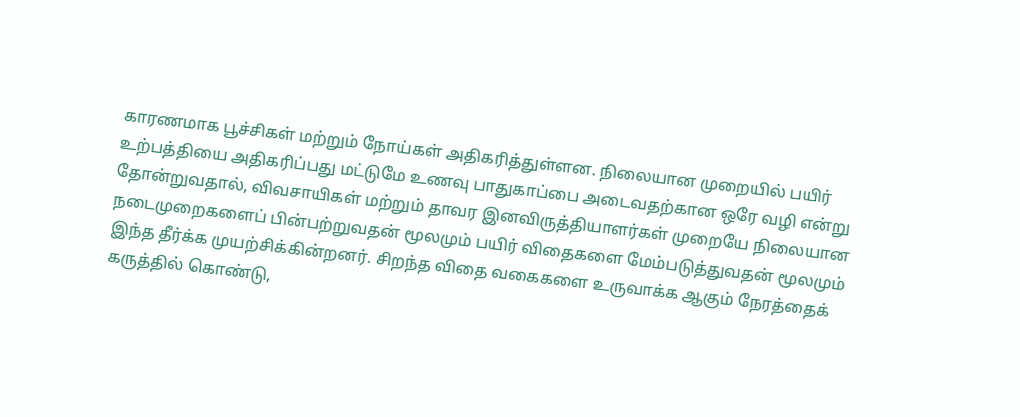காரணமாக பூச்சிகள் மற்றும் நோய்கள் அதிகரித்துள்ளன. நிலையான முறையில் பயிர் உற்பத்தியை அதிகரிப்பது மட்டுமே உணவு பாதுகாப்பை அடைவதற்கான ஒரே வழி என்று தோன்றுவதால், விவசாயிகள் மற்றும் தாவர இனவிருத்தியாளர்கள் முறையே நிலையான நடைமுறைகளைப் பின்பற்றுவதன் மூலமும் பயிர் விதைகளை மேம்படுத்துவதன் மூலமும் இந்த தீர்க்க முயற்சிக்கின்றனர். சிறந்த விதை வகைகளை உருவாக்க ஆகும் நேரத்தைக் கருத்தில் கொண்டு,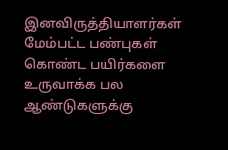இனவிருத்தியாளர்கள் மேம்பட்ட பண்புகள் கொண்ட பயிர்களை உருவாக்க பல ஆண்டுகளுக்கு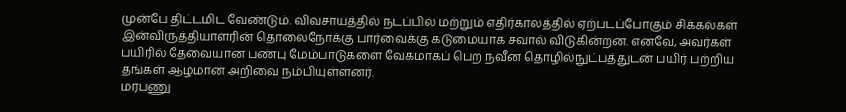முன்பே திட்டமிட வேண்டும். விவசாயத்தில் நடப்பில் மற்றும் எதிர்காலத்தில் ஏற்படப்போகும் சிக்கல்கள் இன்விருத்தியாளரின் தொலைநோக்கு பார்வைக்கு கடுமையாக சவால் விடுகின்றன. எனவே, அவர்கள் பயிரில் தேவையான பண்பு மேம்பாடுகளை வேகமாகப் பெற நவீன தொழில்நுட்பத்துடன் பயிர் பற்றிய தங்கள் ஆழமான அறிவை நம்பியுள்ளனர்.
மரபணு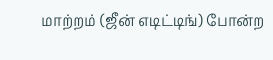மாற்றம் (ஜீன் எடிட்டிங்) போன்ற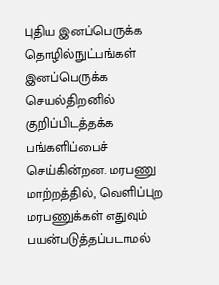புதிய இனப்பெருக்க தொழில்நுட்பங்கள் இனப்பெருக்க செயல்திறனில் குறிப்பிடத்தக்க பங்களிப்பைச் செய்கின்றன. மரபணு மாற்றத்தில், வெளிப்புற மரபணுக்கள் எதுவும் பயன்படுத்தப்படாமல்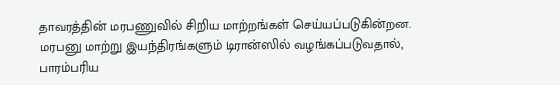தாவரத்தின் மரபணுவில் சிறிய மாற்றங்கள் செய்யப்படுகின்றன. மரபனு மாற்று இயந்திரங்களும் டிரான்ஸில் வழங்கப்படுவதால், பாரம்பரிய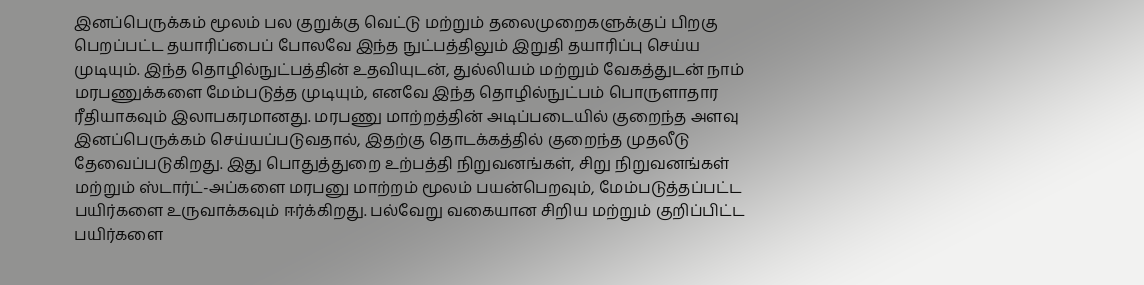இனப்பெருக்கம் மூலம் பல குறுக்கு வெட்டு மற்றும் தலைமுறைகளுக்குப் பிறகு பெறப்பட்ட தயாரிப்பைப் போலவே இந்த நுட்பத்திலும் இறுதி தயாரிப்பு செய்ய முடியும். இந்த தொழில்நுட்பத்தின் உதவியுடன், துல்லியம் மற்றும் வேகத்துடன் நாம் மரபணுக்களை மேம்படுத்த முடியும், எனவே இந்த தொழில்நுட்பம் பொருளாதார ரீதியாகவும் இலாபகரமானது. மரபணு மாற்றத்தின் அடிப்படையில் குறைந்த அளவு இனப்பெருக்கம் செய்யப்படுவதால், இதற்கு தொடக்கத்தில் குறைந்த முதலீடு தேவைப்படுகிறது. இது பொதுத்துறை உற்பத்தி நிறுவனங்கள், சிறு நிறுவனங்கள் மற்றும் ஸ்டார்ட்-அப்களை மரபனு மாற்றம் மூலம் பயன்பெறவும், மேம்படுத்தப்பட்ட பயிர்களை உருவாக்கவும் ஈர்க்கிறது. பல்வேறு வகையான சிறிய மற்றும் குறிப்பிட்ட பயிர்களை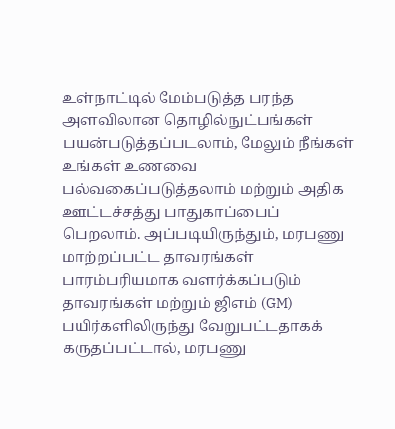உள்நாட்டில் மேம்படுத்த பரந்த அளவிலான தொழில்நுட்பங்கள் பயன்படுத்தப்படலாம், மேலும் நீங்கள் உங்கள் உணவை பல்வகைப்படுத்தலாம் மற்றும் அதிக ஊட்டச்சத்து பாதுகாப்பைப் பெறலாம். அப்படியிருந்தும், மரபணு மாற்றப்பட்ட தாவரங்கள் பாரம்பரியமாக வளர்க்கப்படும் தாவரங்கள் மற்றும் ஜிஎம் (GM) பயிர்களிலிருந்து வேறுபட்டதாகக் கருதப்பட்டால், மரபணு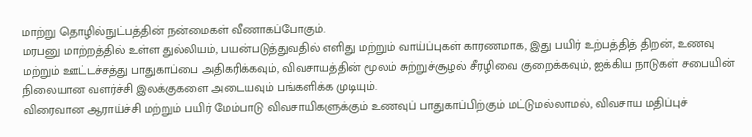மாற்று தொழில்நுட்பத்தின் நன்மைகள் வீணாகப்போகும்.
மரபனு மாற்றத்தில் உள்ள துல்லியம், பயன்படுத்துவதில் எளிது மற்றும் வாய்ப்புகள் காரணமாக, இது பயிர் உற்பத்தித் திறன், உணவு மற்றும் ஊட்டச்சத்து பாதுகாப்பை அதிகரிக்கவும், விவசாயத்தின் மூலம் சுற்றுச்சூழல் சீரழிவை குறைக்கவும், ஐக்கிய நாடுகள் சபையின் நிலையான வளர்ச்சி இலக்குகளை அடையவும் பங்களிக்க முடியும்.
விரைவான ஆராய்ச்சி மற்றும் பயிர் மேம்பாடு விவசாயிகளுக்கும் உணவுப் பாதுகாப்பிற்கும் மட்டுமல்லாமல், விவசாய மதிப்புச்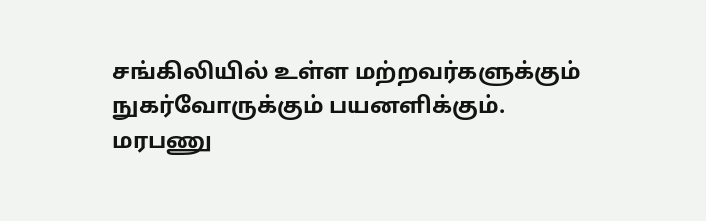சங்கிலியில் உள்ள மற்றவர்களுக்கும் நுகர்வோருக்கும் பயனளிக்கும். மரபணு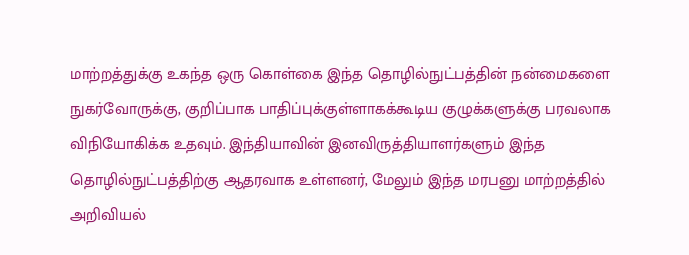மாற்றத்துக்கு உகந்த ஒரு கொள்கை இந்த தொழில்நுட்பத்தின் நன்மைகளை நுகர்வோருக்கு, குறிப்பாக பாதிப்புக்குள்ளாகக்கூடிய குழுக்களுக்கு பரவலாக விநியோகிக்க உதவும். இந்தியாவின் இனவிருத்தியாளர்களும் இந்த தொழில்நுட்பத்திற்கு ஆதரவாக உள்ளனர், மேலும் இந்த மரபனு மாற்றத்தில் அறிவியல்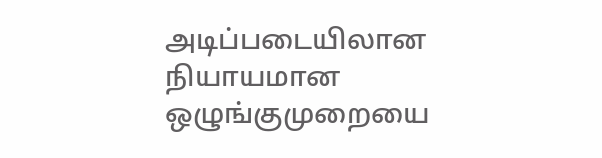அடிப்படையிலான நியாயமான ஒழுங்குமுறையை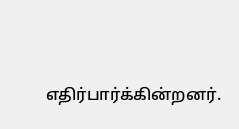எதிர்பார்க்கின்றனர்.